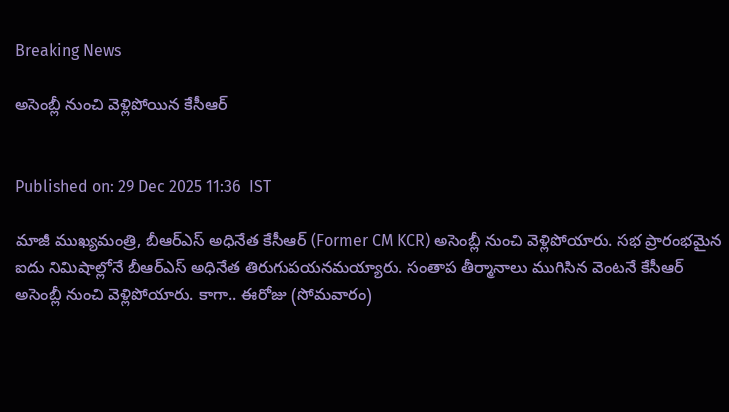Breaking News

అసెంబ్లీ నుంచి వెళ్లిపోయిన కేసీఆర్


Published on: 29 Dec 2025 11:36  IST

మాజీ ముఖ్యమంత్రి, బీఆర్‌ఎస్ అధినేత కేసీఆర్ (Former CM KCR) అసెంబ్లీ నుంచి వెళ్లిపోయారు. సభ ప్రారంభమైన ఐదు నిమిషాల్లోనే బీఆర్‌ఎస్‌ అధినేత తిరుగుపయనమయ్యారు. సంతాప తీర్మానాలు ముగిసిన వెంటనే కేసీఆర్ అసెంబ్లీ నుంచి వెళ్లిపోయారు. కాగా.. ఈరోజు (సోమవారం)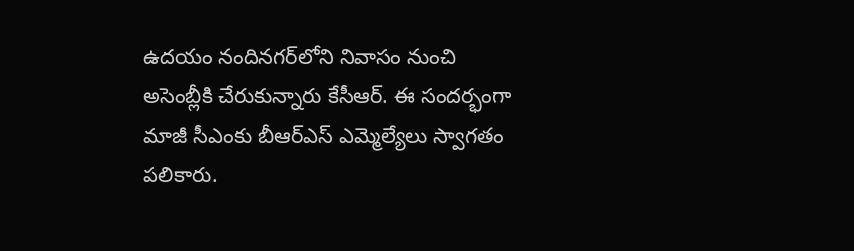ఉదయం నందినగర్‌లోని నివాసం నుంచి అసెంబ్లీకి చేరుకున్నారు కేసీఆర్. ఈ సందర్భంగా మాజీ సీఎంకు బీఆర్‌ఎస్ ఎమ్మెల్యేలు స్వాగతం పలికారు.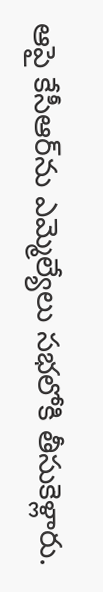ఆపై కేసీఆర్‌ను ఎమ్మెల్యేలు సభలోకి తీసుకెళ్లారు.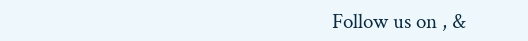Follow us on , &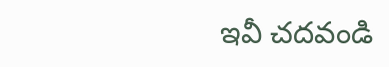ఇవీ చదవండి